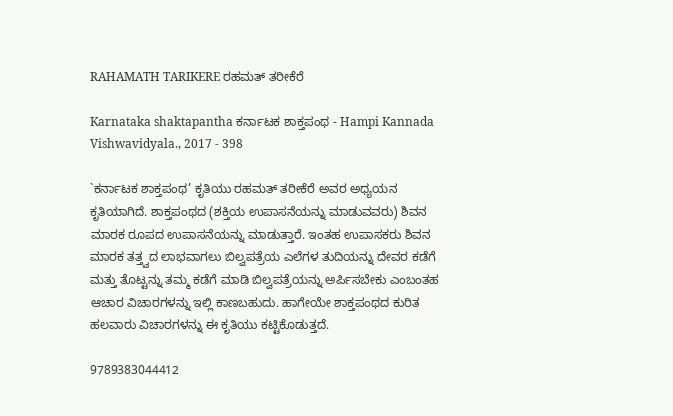RAHAMATH TARIKERE ರಹಮತ್ ತರೀಕೆರೆ

Karnataka shaktapantha ಕರ್ನಾಟಕ ಶಾಕ್ತಪಂಥ - Hampi Kannada Vishwavidyala., 2017 - 398

`ಕರ್ನಾಟಕ ಶಾಕ್ತಪಂಥ’ ಕೃತಿಯು ರಹಮತ್ ತರೀಕೆರೆ ಅವರ ಅಧ್ಯಯನ ಕೃತಿಯಾಗಿದೆ. ಶಾಕ್ತಪಂಥದ (ಶಕ್ತಿಯ ಉಪಾಸನೆಯನ್ನು ಮಾಡುವವರು) ಶಿವನ ಮಾರಕ ರೂಪದ ಉಪಾಸನೆಯನ್ನು ಮಾಡುತ್ತಾರೆ. ಇಂತಹ ಉಪಾಸಕರು ಶಿವನ ಮಾರಕ ತತ್ತ್ವದ ಲಾಭವಾಗಲು ಬಿಲ್ವಪತ್ರೆಯ ಎಲೆಗಳ ತುದಿಯನ್ನು ದೇವರ ಕಡೆಗೆ ಮತ್ತು ತೊಟ್ಟನ್ನು ತಮ್ಮ ಕಡೆಗೆ ಮಾಡಿ ಬಿಲ್ವಪತ್ರೆಯನ್ನು ಅರ್ಪಿಸಬೇಕು ಎಂಬಂತಹ ಆಚಾರ ವಿಚಾರಗಳನ್ನು ಇಲ್ಲಿ ಕಾಣಬಹುದು. ಹಾಗೇಯೇ ಶಾಕ್ತಪಂಥದ ಕುರಿತ ಹಲವಾರು ವಿಚಾರಗಳನ್ನು ಈ ಕೃತಿಯು ಕಟ್ಟಿಕೊಡುತ್ತದೆ.

9789383044412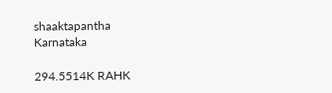shaaktapantha
Karnataka

294.5514K RAHK